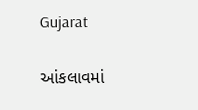Gujarat

આંકલાવમાં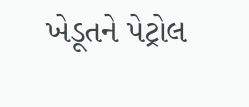ખેડૂતને પેટ્રોલ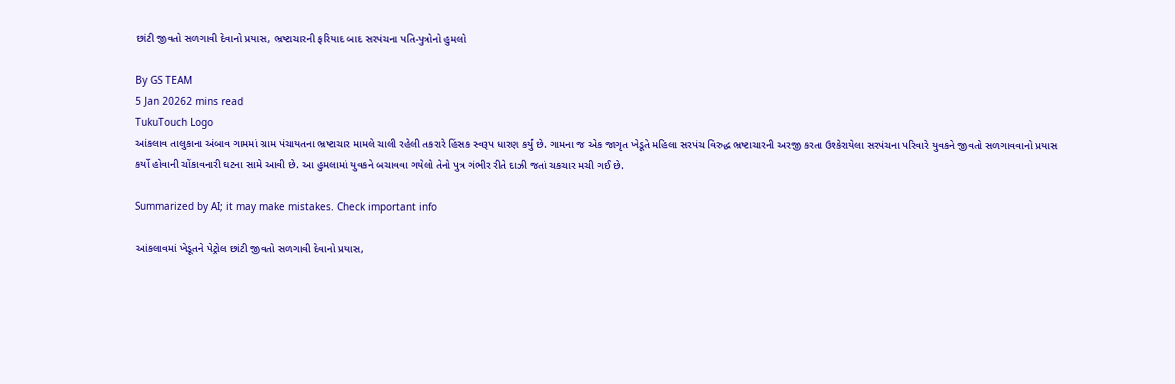છાંટી જીવતો સળગાવી દેવાનો પ્રયાસ, ભ્રષ્ટાચારની ફરિયાદ બાદ સરપંચના પતિ-પુત્રોનો હુમલો

By GS TEAM
5 Jan 20262 mins read
TukuTouch Logo
આંકલાવ તાલુકાના અંબાવ ગામમાં ગ્રામ પંચાયતના ભ્રષ્ટાચાર મામલે ચાલી રહેલી તકરારે હિંસક સ્વરૂપ ધારણ કર્યું છે. ગામના જ એક જાગૃત ખેડૂતે મહિલા સરપંચ વિરુદ્ધ ભ્રષ્ટાચારની અરજી કરતા ઉશ્કેરાયેલા સરપંચના પરિવારે યુવકને જીવતો સળગાવવાનો પ્રયાસ કર્યો હોવાની ચોંકાવનારી ઘટના સામે આવી છે. આ હુમલામાં યુવકને બચાવવા ગયેલો તેનો પુત્ર ગંભીર રીતે દાઝી જતાં ચકચાર મચી ગઈ છે.

Summarized by AI; it may make mistakes. Check important info

આંકલાવમાં ખેડૂતને પેટ્રોલ છાંટી જીવતો સળગાવી દેવાનો પ્રયાસ,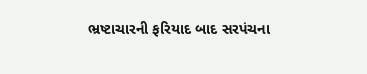ભ્રષ્ટાચારની ફરિયાદ બાદ સરપંચના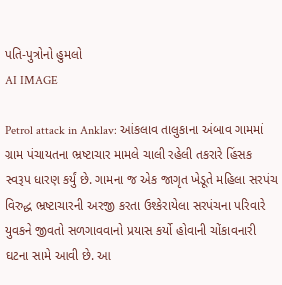પતિ-પુત્રોનો હુમલો
AI IMAGE

Petrol attack in Anklav: આંકલાવ તાલુકાના અંબાવ ગામમાં ગ્રામ પંચાયતના ભ્રષ્ટાચાર મામલે ચાલી રહેલી તકરારે હિંસક સ્વરૂપ ધારણ કર્યું છે. ગામના જ એક જાગૃત ખેડૂતે મહિલા સરપંચ વિરુદ્ધ ભ્રષ્ટાચારની અરજી કરતા ઉશ્કેરાયેલા સરપંચના પરિવારે યુવકને જીવતો સળગાવવાનો પ્રયાસ કર્યો હોવાની ચોંકાવનારી ઘટના સામે આવી છે. આ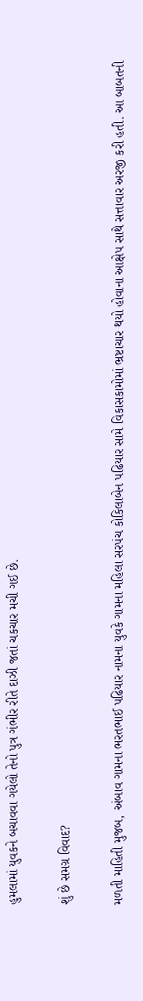હુમલામાં યુવકને બચાવવા ગયેલો તેનો પુત્ર ગંભીર રીતે દાઝી જતાં ચકચાર મચી ગઈ છે.

શું છે સમગ્ર વિવાદ?

મળતી માહિતી મુજબ, અંબાવ ગામના ભરતભાઈ પઢિયાર નામના યુવકે ગામના મહિલા સરપંચ કોકિલાબેન પઢિયાર સામે વિકાસકામોમાં ભ્રષ્ટાચાર થયો હોવાના આક્ષેપ સાથે સત્તાવાર અરજી કરી હતી. આ બાબતની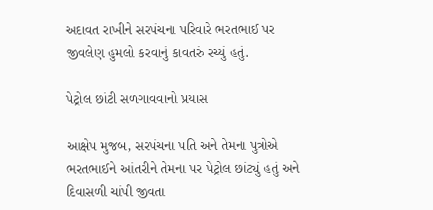અદાવત રાખીને સરપંચના પરિવારે ભરતભાઈ પર જીવલેણ હુમલો કરવાનું કાવતરું રચ્યું હતું.

પેટ્રોલ છાંટી સળગાવવાનો પ્રયાસ

આક્ષેપ મુજબ, સરપંચના પતિ અને તેમના પુત્રોએ ભરતભાઈને આંતરીને તેમના પર પેટ્રોલ છાંટ્યું હતું અને દિવાસળી ચાંપી જીવતા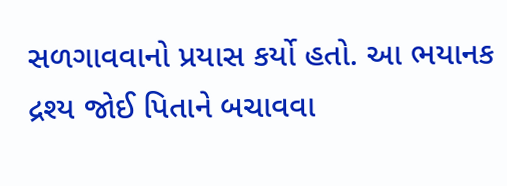સળગાવવાનો પ્રયાસ કર્યો હતો. આ ભયાનક દ્રશ્ય જોઈ પિતાને બચાવવા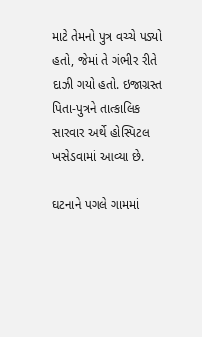માટે તેમનો પુત્ર વચ્ચે પડ્યો હતો, જેમાં તે ગંભીર રીતે દાઝી ગયો હતો. ઇજાગ્રસ્ત પિતા-પુત્રને તાત્કાલિક સારવાર અર્થે હોસ્પિટલ ખસેડવામાં આવ્યા છે.

ઘટનાને પગલે ગામમાં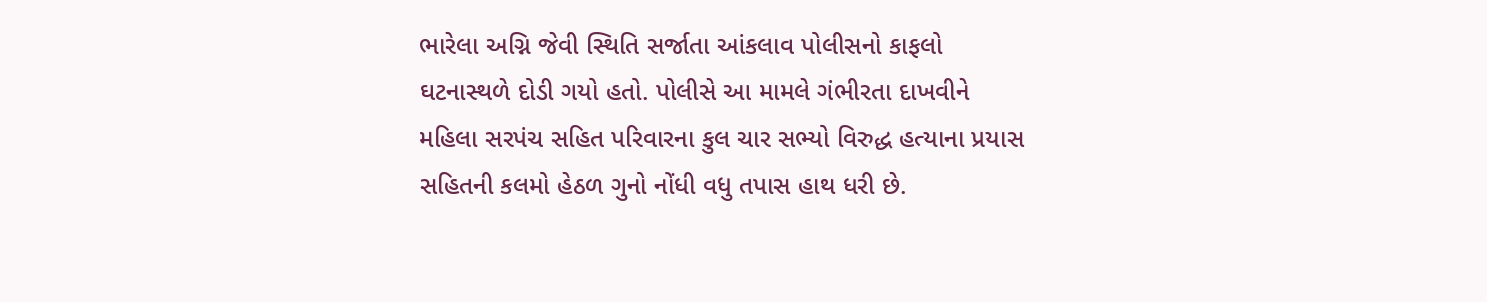ભારેલા અગ્નિ જેવી સ્થિતિ સર્જાતા આંકલાવ પોલીસનો કાફલો ઘટનાસ્થળે દોડી ગયો હતો. પોલીસે આ મામલે ગંભીરતા દાખવીને મહિલા સરપંચ સહિત પરિવારના કુલ ચાર સભ્યો વિરુદ્ધ હત્યાના પ્રયાસ સહિતની કલમો હેઠળ ગુનો નોંધી વધુ તપાસ હાથ ધરી છે.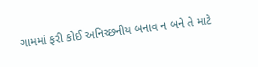ગામમાં ફરી કોઈ અનિચ્છનીય બનાવ ન બને તે માટે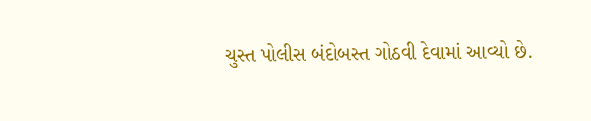ચુસ્ત પોલીસ બંદોબસ્ત ગોઠવી દેવામાં આવ્યો છે.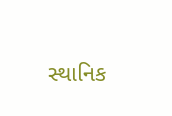સ્થાનિક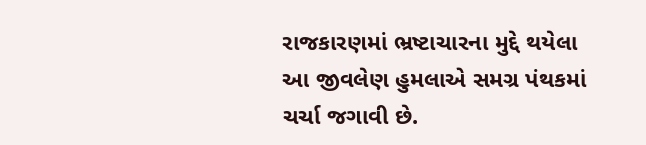રાજકારણમાં ભ્રષ્ટાચારના મુદ્દે થયેલા આ જીવલેણ હુમલાએ સમગ્ર પંથકમાં ચર્ચા જગાવી છે.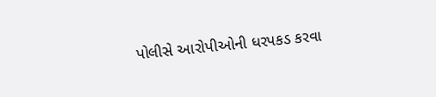પોલીસે આરોપીઓની ધરપકડ કરવા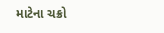માટેના ચક્રો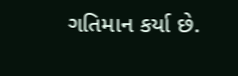ગતિમાન કર્યા છે.